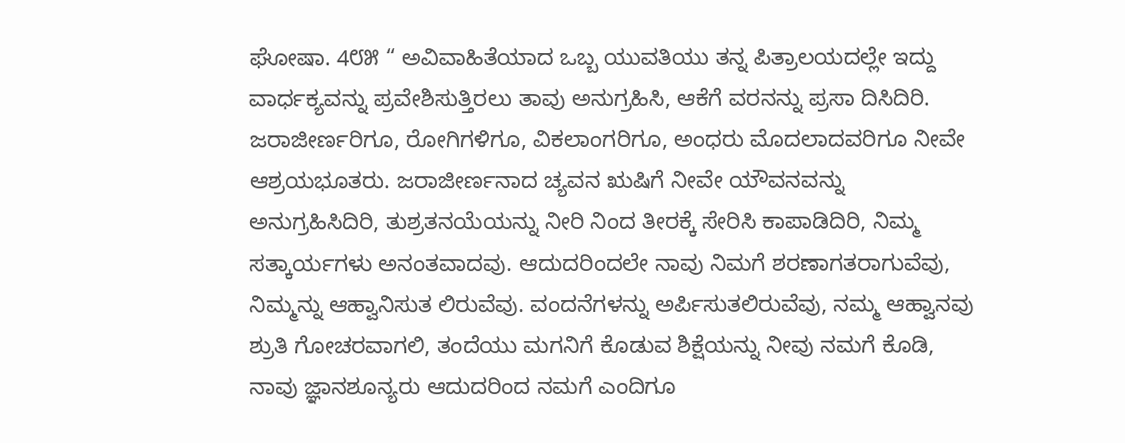ಘೋಷಾ. 4೮೫ “ ಅವಿವಾಹಿತೆಯಾದ ಒಬ್ಬ ಯುವತಿಯು ತನ್ನ ಪಿತ್ರಾಲಯದಲ್ಲೇ ಇದ್ದು ವಾರ್ಧಕ್ಯವನ್ನು ಪ್ರವೇಶಿಸುತ್ತಿರಲು ತಾವು ಅನುಗ್ರಹಿಸಿ, ಆಕೆಗೆ ವರನನ್ನು ಪ್ರಸಾ ದಿಸಿದಿರಿ. ಜರಾಜೀರ್ಣರಿಗೂ, ರೋಗಿಗಳಿಗೂ, ವಿಕಲಾಂಗರಿಗೂ, ಅಂಧರು ಮೊದಲಾದವರಿಗೂ ನೀವೇ ಆಶ್ರಯಭೂತರು. ಜರಾಜೀರ್ಣನಾದ ಚ್ಯವನ ಋಷಿಗೆ ನೀವೇ ಯೌವನವನ್ನು ಅನುಗ್ರಹಿಸಿದಿರಿ, ತುಶ್ರತನಯೆಯನ್ನು ನೀರಿ ನಿಂದ ತೀರಕ್ಕೆ ಸೇರಿಸಿ ಕಾಪಾಡಿದಿರಿ, ನಿಮ್ಮ ಸತ್ಕಾರ್ಯಗಳು ಅನಂತವಾದವು. ಆದುದರಿಂದಲೇ ನಾವು ನಿಮಗೆ ಶರಣಾಗತರಾಗುವೆವು, ನಿಮ್ಮನ್ನು ಆಹ್ವಾನಿಸುತ ಲಿರುವೆವು. ವಂದನೆಗಳನ್ನು ಅರ್ಪಿಸುತಲಿರುವೆವು, ನಮ್ಮ ಆಹ್ವಾನವು ಶ್ರುತಿ ಗೋಚರವಾಗಲಿ, ತಂದೆಯು ಮಗನಿಗೆ ಕೊಡುವ ಶಿಕ್ಷೆಯನ್ನು ನೀವು ನಮಗೆ ಕೊಡಿ, ನಾವು ಜ್ಞಾನಶೂನ್ಯರು ಆದುದರಿಂದ ನಮಗೆ ಎಂದಿಗೂ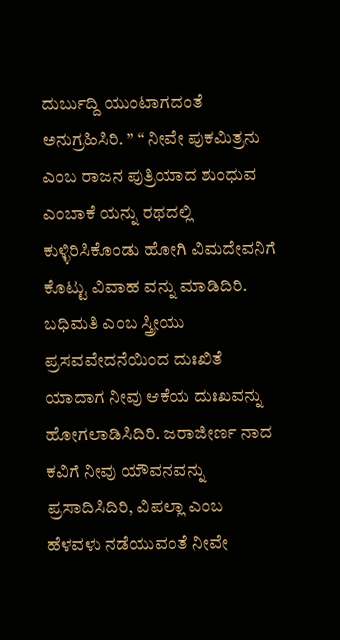ದುರ್ಬುದ್ದಿ ಯುಂಟಾಗದಂತೆ ಅನುಗ್ರಹಿಸಿರಿ. ” “ ನೀವೇ ಪುಕಮಿತ್ರನು ಎಂಬ ರಾಜನ ಪುತ್ರಿಯಾದ ಶುಂಧುವ ಎಂಬಾಕೆ ಯನ್ನು ರಥದಲ್ಲಿ ಕುಳ್ಳಿರಿಸಿಕೊಂಡು ಹೋಗಿ ವಿಮದೇವನಿಗೆ ಕೊಟ್ಟು ವಿವಾಹ ವನ್ನು ಮಾಡಿದಿರಿ. ಬಧಿಮತಿ ಎಂಬ ಸ್ತ್ರೀಯು ಪ್ರಸವವೇದನೆಯಿಂದ ದುಃಖಿತೆ ಯಾದಾಗ ನೀವು ಆಕೆಯ ದುಃಖವನ್ನು ಹೋಗಲಾಡಿಸಿದಿರಿ. ಜರಾಜೀರ್ಣ ನಾದ ಕವಿಗೆ ನೀವು ಯೌವನವನ್ನು ಪ್ರಸಾದಿಸಿದಿರಿ, ವಿಪಲ್ಲಾ ಎಂಬ ಹೆಳವಳು ನಡೆಯುವಂತೆ ನೀವೇ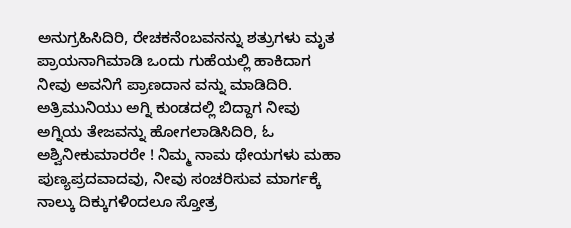ಅನುಗ್ರಹಿಸಿದಿರಿ, ರೇಚಕನೆಂಬವನನ್ನು ಶತ್ರುಗಳು ಮೃತ ಪ್ರಾಯನಾಗಿಮಾಡಿ ಒಂದು ಗುಹೆಯಲ್ಲಿ ಹಾಕಿದಾಗ ನೀವು ಅವನಿಗೆ ಪ್ರಾಣದಾನ ವನ್ನು ಮಾಡಿದಿರಿ. ಅತ್ರಿಮುನಿಯು ಅಗ್ನಿ ಕುಂಡದಲ್ಲಿ ಬಿದ್ದಾಗ ನೀವು ಅಗ್ನಿಯ ತೇಜವನ್ನು ಹೋಗಲಾಡಿಸಿದಿರಿ, ಓ ಅಶ್ವಿನೀಕುಮಾರರೇ ! ನಿಮ್ಮ ನಾಮ ಥೇಯಗಳು ಮಹಾ ಪುಣ್ಯಪ್ರದವಾದವು, ನೀವು ಸಂಚರಿಸುವ ಮಾರ್ಗಕ್ಕೆ ನಾಲ್ಕು ದಿಕ್ಕುಗಳಿಂದಲೂ ಸ್ತೋತ್ರ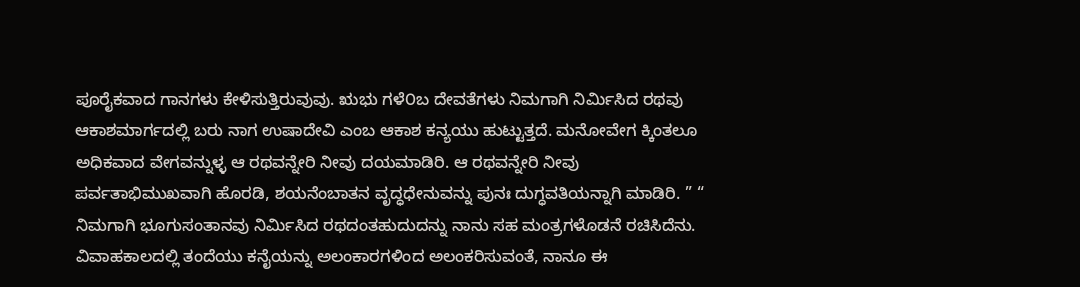ಪೂರೈಕವಾದ ಗಾನಗಳು ಕೇಳಿಸುತ್ತಿರುವುವು. ಋಭು ಗಳೆ೦ಬ ದೇವತೆಗಳು ನಿಮಗಾಗಿ ನಿರ್ಮಿಸಿದ ರಥವು ಆಕಾಶಮಾರ್ಗದಲ್ಲಿ ಬರು ನಾಗ ಉಷಾದೇವಿ ಎಂಬ ಆಕಾಶ ಕನ್ಯಯು ಹುಟ್ಟುತ್ತದೆ. ಮನೋವೇಗ ಕ್ಕಿಂತಲೂ ಅಧಿಕವಾದ ವೇಗವನ್ನುಳ್ಳ ಆ ರಥವನ್ನೇರಿ ನೀವು ದಯಮಾಡಿರಿ. ಆ ರಥವನ್ನೇರಿ ನೀವು ಪರ್ವತಾಭಿಮುಖವಾಗಿ ಹೊರಡಿ, ಶಯನೆಂಬಾತನ ವೃದ್ಧಧೇನುವನ್ನು ಪುನಃ ದುಗ್ಧವತಿಯನ್ನಾಗಿ ಮಾಡಿರಿ. ” “ ನಿಮಗಾಗಿ ಭೂಗುಸಂತಾನವು ನಿರ್ಮಿಸಿದ ರಥದಂತಹುದುದನ್ನು ನಾನು ಸಹ ಮಂತ್ರಗಳೊಡನೆ ರಚಿಸಿದೆನು. ವಿವಾಹಕಾಲದಲ್ಲಿ ತಂದೆಯು ಕನೈಯನ್ನು ಅಲಂಕಾರಗಳಿಂದ ಅಲಂಕರಿಸುವಂತೆ, ನಾನೂ ಈ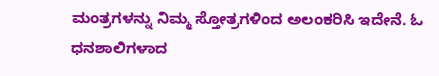ಮಂತ್ರಗಳನ್ನು ನಿಮ್ಮ ಸ್ತೋತ್ರಗಳಿಂದ ಅಲಂಕರಿಸಿ ಇದೇನೆ. ಓ ಧನಶಾಲಿಗಳಾದ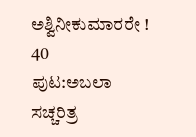ಅಶ್ವಿನೀಕುಮಾರರೇ ! 40
ಪುಟ:ಅಬಲಾ ಸಚ್ಚರಿತ್ರ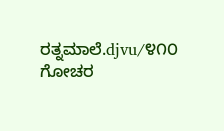ರತ್ನಮಾಲೆ.djvu/೪೧೦
ಗೋಚರ